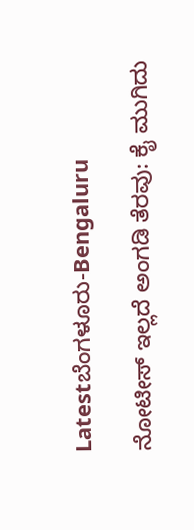Latestಬೆಂಗಳೂರು-Bengaluru

ನೋಟೀಸ್ ಇಲ್ಲದೆ ಅಂಗಡಿ ತೆರವು: ಕೈ ಮುಗಿದು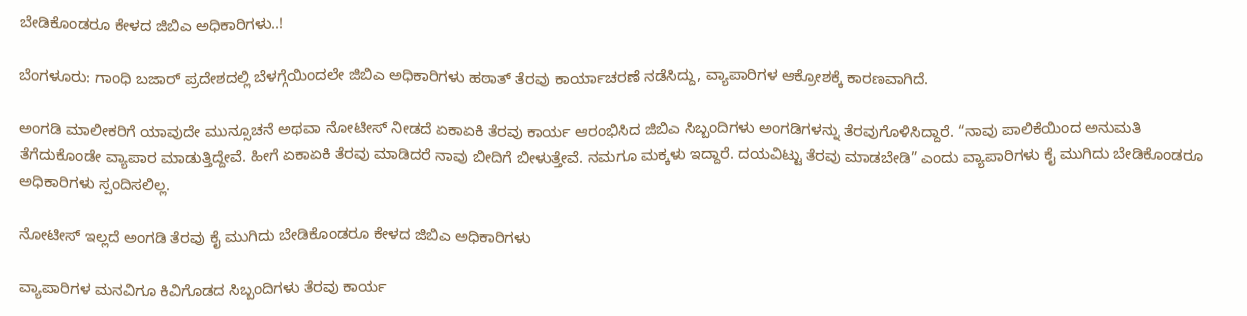ಬೇಡಿಕೊಂಡರೂ ಕೇಳದ ಜಿಬಿಎ ಅಧಿಕಾರಿಗಳು..!

ಬೆಂಗಳೂರು: ಗಾಂಧಿ ಬಜಾರ್ ಪ್ರದೇಶದಲ್ಲಿ ಬೆಳಗ್ಗೆಯಿಂದಲೇ ಜಿಬಿಎ ಅಧಿಕಾರಿಗಳು ಹಠಾತ್ ತೆರವು ಕಾರ್ಯಾಚರಣೆ ನಡೆಸಿದ್ದು, ವ್ಯಾಪಾರಿಗಳ ಆಕ್ರೋಶಕ್ಕೆ ಕಾರಣವಾಗಿದೆ.

ಅಂಗಡಿ ಮಾಲೀಕರಿಗೆ ಯಾವುದೇ ಮುನ್ಸೂಚನೆ ಅಥವಾ ನೋಟೀಸ್ ನೀಡದೆ ಏಕಾಏಕಿ ತೆರವು ಕಾರ್ಯ ಆರಂಭಿಸಿದ ಜಿಬಿಎ ಸಿಬ್ಬಂದಿಗಳು ಅಂಗಡಿಗಳನ್ನು ತೆರವುಗೊಳಿಸಿದ್ದಾರೆ. “ನಾವು ಪಾಲಿಕೆಯಿಂದ ಅನುಮತಿ ತೆಗೆದುಕೊಂಡೇ ವ್ಯಾಪಾರ ಮಾಡುತ್ತಿದ್ದೇವೆ. ಹೀಗೆ ಏಕಾಏಕಿ ತೆರವು ಮಾಡಿದರೆ ನಾವು ಬೀದಿಗೆ ಬೀಳುತ್ತೇವೆ. ನಮಗೂ ಮಕ್ಕಳು ಇದ್ದಾರೆ. ದಯವಿಟ್ಟು ತೆರವು ಮಾಡಬೇಡಿ” ಎಂದು ವ್ಯಾಪಾರಿಗಳು ಕೈ ಮುಗಿದು ಬೇಡಿಕೊಂಡರೂ ಅಧಿಕಾರಿಗಳು ಸ್ಪಂದಿಸಲಿಲ್ಲ.

ನೋಟೀಸ್ ಇಲ್ಲದೆ ಅಂಗಡಿ ತೆರವು ಕೈ ಮುಗಿದು ಬೇಡಿಕೊಂಡರೂ ಕೇಳದ ಜಿಬಿಎ ಅಧಿಕಾರಿಗಳು

ವ್ಯಾಪಾರಿಗಳ ಮನವಿಗೂ ಕಿವಿಗೊಡದ ಸಿಬ್ಬಂದಿಗಳು ತೆರವು ಕಾರ್ಯ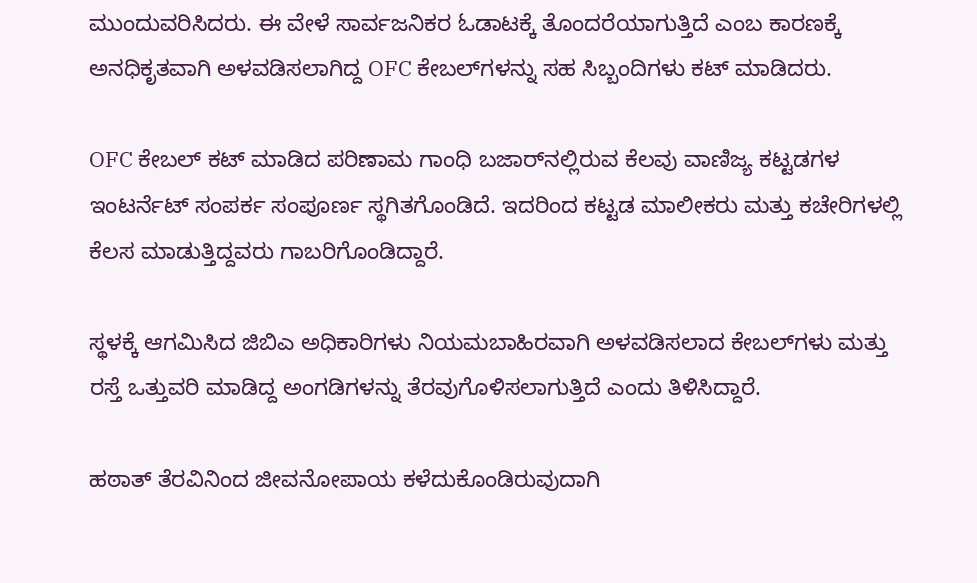ಮುಂದುವರಿಸಿದರು. ಈ ವೇಳೆ ಸಾರ್ವಜನಿಕರ ಓಡಾಟಕ್ಕೆ ತೊಂದರೆಯಾಗುತ್ತಿದೆ ಎಂಬ ಕಾರಣಕ್ಕೆ ಅನಧಿಕೃತವಾಗಿ ಅಳವಡಿಸಲಾಗಿದ್ದ OFC ಕೇಬಲ್‌ಗಳನ್ನು ಸಹ ಸಿಬ್ಬಂದಿಗಳು ಕಟ್ ಮಾಡಿದರು.

OFC ಕೇಬಲ್ ಕಟ್ ಮಾಡಿದ ಪರಿಣಾಮ ಗಾಂಧಿ ಬಜಾರ್‌ನಲ್ಲಿರುವ ಕೆಲವು ವಾಣಿಜ್ಯ ಕಟ್ಟಡಗಳ ಇಂಟರ್ನೆಟ್ ಸಂಪರ್ಕ ಸಂಪೂರ್ಣ ಸ್ಥಗಿತಗೊಂಡಿದೆ. ಇದರಿಂದ ಕಟ್ಟಡ ಮಾಲೀಕರು ಮತ್ತು ಕಚೇರಿಗಳಲ್ಲಿ ಕೆಲಸ ಮಾಡುತ್ತಿದ್ದವರು ಗಾಬರಿಗೊಂಡಿದ್ದಾರೆ.

ಸ್ಥಳಕ್ಕೆ ಆಗಮಿಸಿದ ಜಿಬಿಎ ಅಧಿಕಾರಿಗಳು ನಿಯಮಬಾಹಿರವಾಗಿ ಅಳವಡಿಸಲಾದ ಕೇಬಲ್‌ಗಳು ಮತ್ತು ರಸ್ತೆ ಒತ್ತುವರಿ ಮಾಡಿದ್ದ ಅಂಗಡಿಗಳನ್ನು ತೆರವುಗೊಳಿಸಲಾಗುತ್ತಿದೆ ಎಂದು ತಿಳಿಸಿದ್ದಾರೆ.

ಹಠಾತ್ ತೆರವಿನಿಂದ ಜೀವನೋಪಾಯ ಕಳೆದುಕೊಂಡಿರುವುದಾಗಿ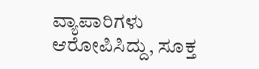ವ್ಯಾಪಾರಿಗಳು ಆರೋಪಿಸಿದ್ದು, ಸೂಕ್ತ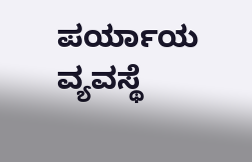ಪರ್ಯಾಯ ವ್ಯವಸ್ಥೆ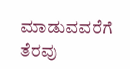ಮಾಡುವವರೆಗೆ ತೆರವು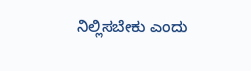ನಿಲ್ಲಿಸಬೇಕು ಎಂದು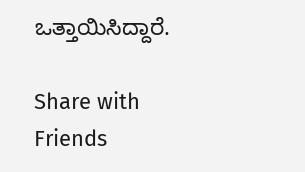ಒತ್ತಾಯಿಸಿದ್ದಾರೆ.

Share with Friends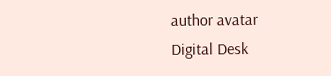author avatar
Digital Desk